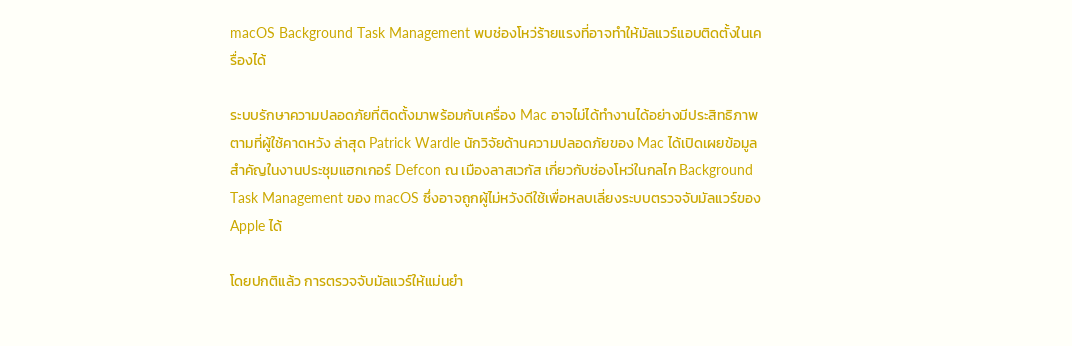macOS Background Task Management พบช่องโหว่ร้ายแรงที่อาจทำให้มัลแวร์แอบติดตั้งในเครื่องได้

ระบบรักษาความปลอดภัยที่ติดตั้งมาพร้อมกับเครื่อง Mac อาจไม่ได้ทำงานได้อย่างมีประสิทธิภาพตามที่ผู้ใช้คาดหวัง ล่าสุด Patrick Wardle นักวิจัยด้านความปลอดภัยของ Mac ได้เปิดเผยข้อมูลสำคัญในงานประชุมแฮกเกอร์ Defcon ณ เมืองลาสเวกัส เกี่ยวกับช่องโหว่ในกลไก Background Task Management ของ macOS ซึ่งอาจถูกผู้ไม่หวังดีใช้เพื่อหลบเลี่ยงระบบตรวจจับมัลแวร์ของ Apple ได้

โดยปกติแล้ว การตรวจจับมัลแวร์ให้แม่นยำ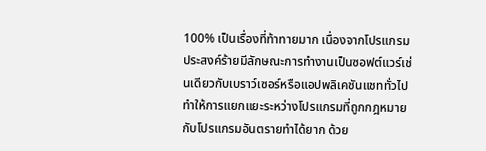100% เป็นเรื่องที่ท้าทายมาก เนื่องจากโปรแกรมประสงค์ร้ายมีลักษณะการทำงานเป็นซอฟต์แวร์เช่นเดียวกับเบราว์เซอร์หรือแอปพลิเคชันแชททั่วไป ทำให้การแยกแยะระหว่างโปรแกรมที่ถูกกฎหมายกับโปรแกรมอันตรายทำได้ยาก ด้วย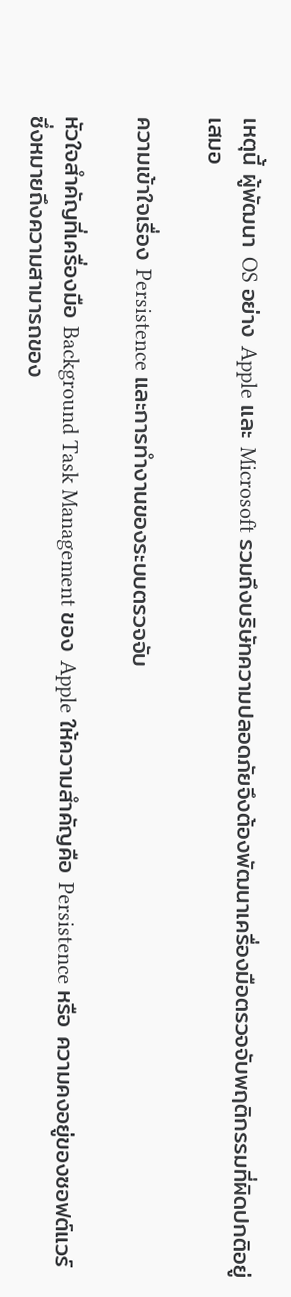เหตุนี้ ผู้พัฒนา OS อย่าง Apple และ Microsoft รวมถึงบริษัทความปลอดภัยจึงต้องพัฒนาเครื่องมือตรวจจับพฤติกรรมที่ผิดปกติอยู่เสมอ

ความเข้าใจเรื่อง Persistence และการทำงานของระบบตรวจจับ

หัวใจสำคัญที่เครื่องมือ Background Task Management ของ Apple ให้ความสำคัญคือ Persistence หรือ ความคงอยู่ของซอฟต์แวร์ ซึ่งหมายถึงความสามารถของ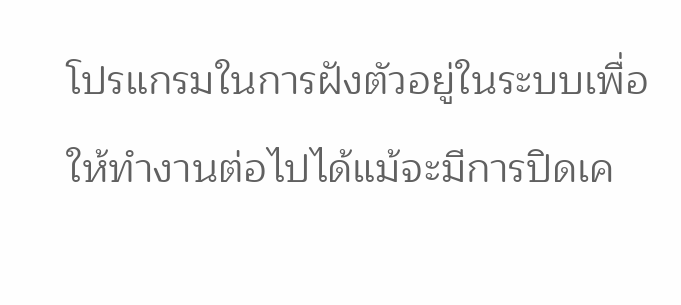โปรแกรมในการฝังตัวอยู่ในระบบเพื่อให้ทำงานต่อไปได้แม้จะมีการปิดเค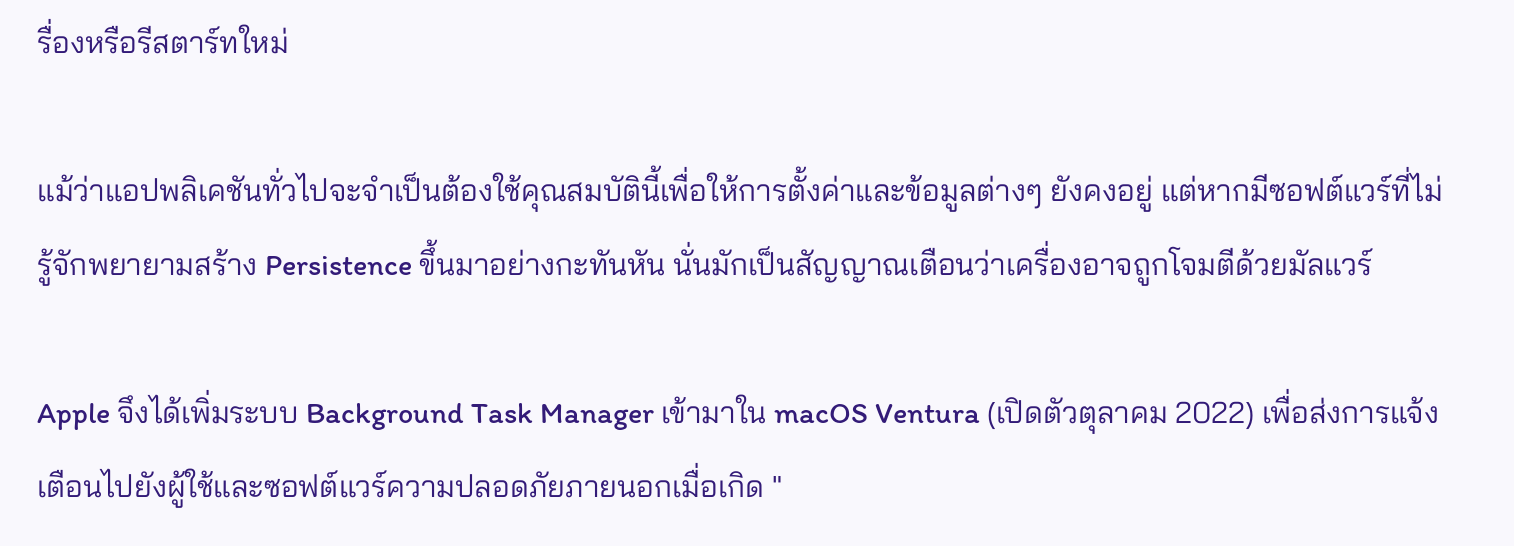รื่องหรือรีสตาร์ทใหม่

แม้ว่าแอปพลิเคชันทั่วไปจะจำเป็นต้องใช้คุณสมบัตินี้เพื่อให้การตั้งค่าและข้อมูลต่างๆ ยังคงอยู่ แต่หากมีซอฟต์แวร์ที่ไม่รู้จักพยายามสร้าง Persistence ขึ้นมาอย่างกะทันหัน นั่นมักเป็นสัญญาณเตือนว่าเครื่องอาจถูกโจมตีด้วยมัลแวร์

Apple จึงได้เพิ่มระบบ Background Task Manager เข้ามาใน macOS Ventura (เปิดตัวตุลาคม 2022) เพื่อส่งการแจ้งเตือนไปยังผู้ใช้และซอฟต์แวร์ความปลอดภัยภายนอกเมื่อเกิด "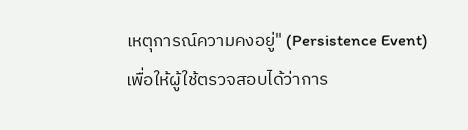เหตุการณ์ความคงอยู่" (Persistence Event) เพื่อให้ผู้ใช้ตรวจสอบได้ว่าการ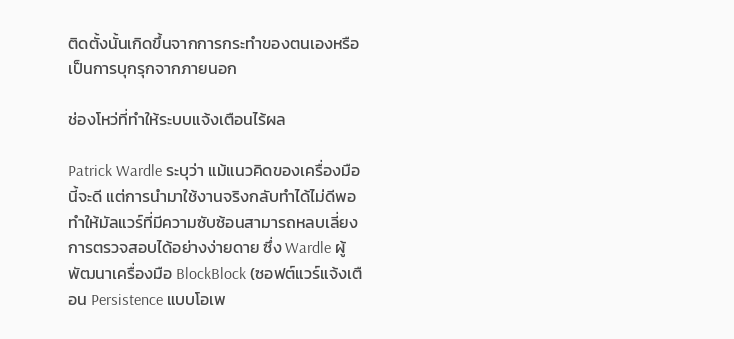ติดตั้งนั้นเกิดขึ้นจากการกระทำของตนเองหรือเป็นการบุกรุกจากภายนอก

ช่องโหว่ที่ทำให้ระบบแจ้งเตือนไร้ผล

Patrick Wardle ระบุว่า แม้แนวคิดของเครื่องมือนี้จะดี แต่การนำมาใช้งานจริงกลับทำได้ไม่ดีพอ ทำให้มัลแวร์ที่มีความซับซ้อนสามารถหลบเลี่ยงการตรวจสอบได้อย่างง่ายดาย ซึ่ง Wardle ผู้พัฒนาเครื่องมือ BlockBlock (ซอฟต์แวร์แจ้งเตือน Persistence แบบโอเพ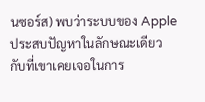นซอร์ส) พบว่าระบบของ Apple ประสบปัญหาในลักษณะเดียวกับที่เขาเคยเจอในการ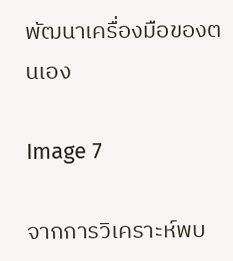พัฒนาเครื่องมือของตนเอง

Image 7

จากการวิเคราะห์พบ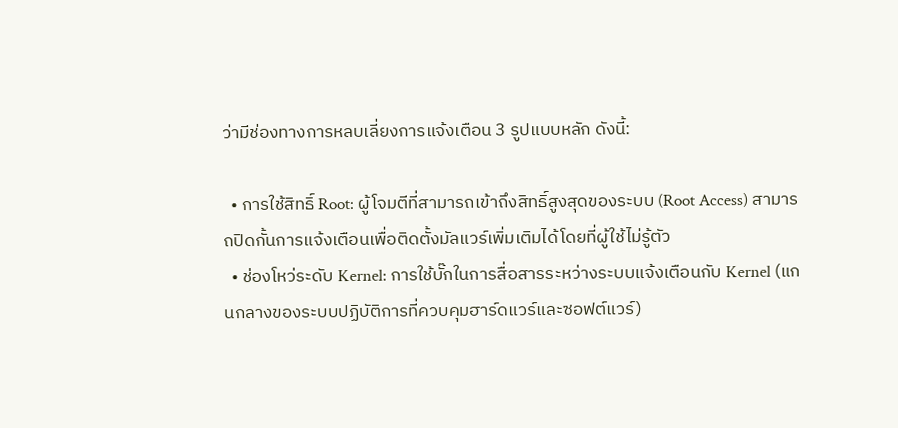ว่ามีช่องทางการหลบเลี่ยงการแจ้งเตือน 3 รูปแบบหลัก ดังนี้:

  • การใช้สิทธิ์ Root: ผู้โจมตีที่สามารถเข้าถึงสิทธิ์สูงสุดของระบบ (Root Access) สามารถปิดกั้นการแจ้งเตือนเพื่อติดตั้งมัลแวร์เพิ่มเติมได้โดยที่ผู้ใช้ไม่รู้ตัว
  • ช่องโหว่ระดับ Kernel: การใช้บั๊กในการสื่อสารระหว่างระบบแจ้งเตือนกับ Kernel (แกนกลางของระบบปฏิบัติการที่ควบคุมฮาร์ดแวร์และซอฟต์แวร์)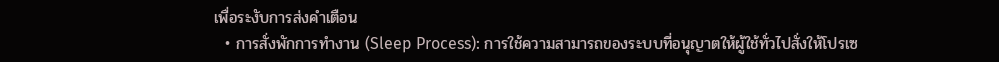เพื่อระงับการส่งคำเตือน
  • การสั่งพักการทำงาน (Sleep Process): การใช้ความสามารถของระบบที่อนุญาตให้ผู้ใช้ทั่วไปสั่งให้โปรเซ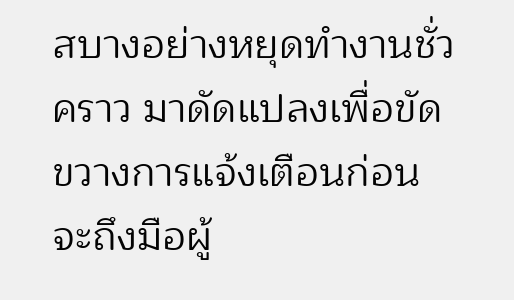สบางอย่างหยุดทำงานชั่วคราว มาดัดแปลงเพื่อขัดขวางการแจ้งเตือนก่อนจะถึงมือผู้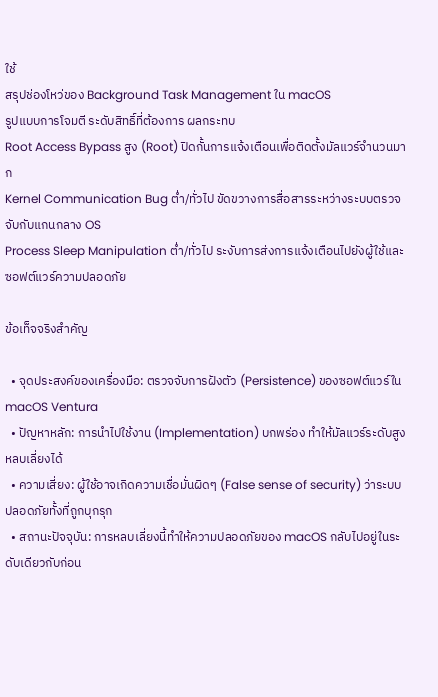ใช้
สรุปช่องโหว่ของ Background Task Management ใน macOS
รูปแบบการโจมตี ระดับสิทธิ์ที่ต้องการ ผลกระทบ
Root Access Bypass สูง (Root) ปิดกั้นการแจ้งเตือนเพื่อติดตั้งมัลแวร์จำนวนมาก
Kernel Communication Bug ต่ำ/ทั่วไป ขัดขวางการสื่อสารระหว่างระบบตรวจจับกับแกนกลาง OS
Process Sleep Manipulation ต่ำ/ทั่วไป ระงับการส่งการแจ้งเตือนไปยังผู้ใช้และซอฟต์แวร์ความปลอดภัย

ข้อเท็จจริงสำคัญ

  • จุดประสงค์ของเครื่องมือ: ตรวจจับการฝังตัว (Persistence) ของซอฟต์แวร์ใน macOS Ventura
  • ปัญหาหลัก: การนำไปใช้งาน (Implementation) บกพร่อง ทำให้มัลแวร์ระดับสูงหลบเลี่ยงได้
  • ความเสี่ยง: ผู้ใช้อาจเกิดความเชื่อมั่นผิดๆ (False sense of security) ว่าระบบปลอดภัยทั้งที่ถูกบุกรุก
  • สถานะปัจจุบัน: การหลบเลี่ยงนี้ทำให้ความปลอดภัยของ macOS กลับไปอยู่ในระดับเดียวกับก่อน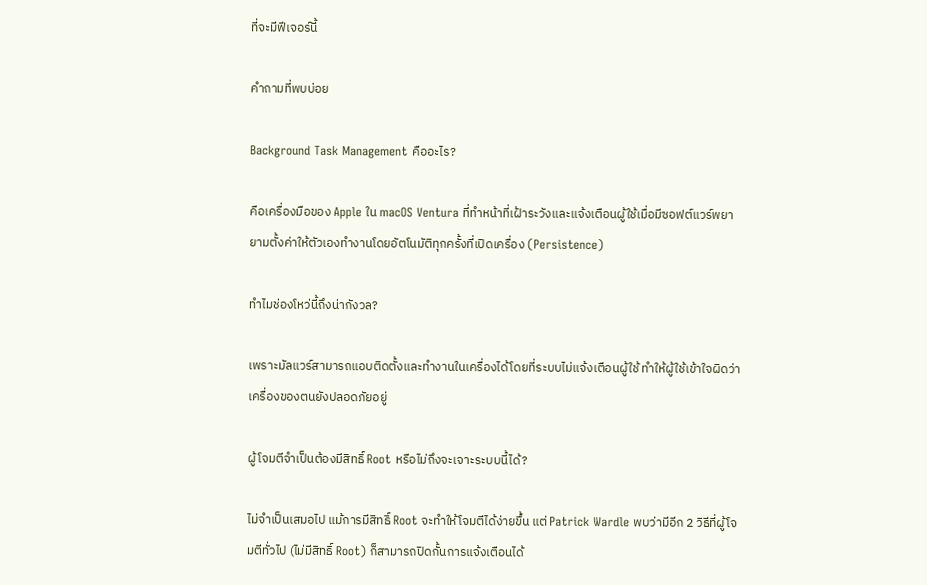ที่จะมีฟีเจอร์นี้

คำถามที่พบบ่อย

Background Task Management คืออะไร?

คือเครื่องมือของ Apple ใน macOS Ventura ที่ทำหน้าที่เฝ้าระวังและแจ้งเตือนผู้ใช้เมื่อมีซอฟต์แวร์พยายามตั้งค่าให้ตัวเองทำงานโดยอัตโนมัติทุกครั้งที่เปิดเครื่อง (Persistence)

ทำไมช่องโหว่นี้ถึงน่ากังวล?

เพราะมัลแวร์สามารถแอบติดตั้งและทำงานในเครื่องได้โดยที่ระบบไม่แจ้งเตือนผู้ใช้ ทำให้ผู้ใช้เข้าใจผิดว่าเครื่องของตนยังปลอดภัยอยู่

ผู้โจมตีจำเป็นต้องมีสิทธิ์ Root หรือไม่ถึงจะเจาะระบบนี้ได้?

ไม่จำเป็นเสมอไป แม้การมีสิทธิ์ Root จะทำให้โจมตีได้ง่ายขึ้น แต่ Patrick Wardle พบว่ามีอีก 2 วิธีที่ผู้โจมตีทั่วไป (ไม่มีสิทธิ์ Root) ก็สามารถปิดกั้นการแจ้งเตือนได้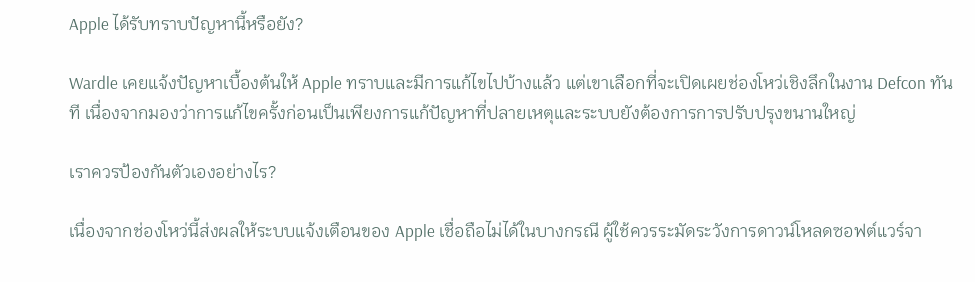Apple ได้รับทราบปัญหานี้หรือยัง?

Wardle เคยแจ้งปัญหาเบื้องต้นให้ Apple ทราบและมีการแก้ไขไปบ้างแล้ว แต่เขาเลือกที่จะเปิดเผยช่องโหว่เชิงลึกในงาน Defcon ทันที เนื่องจากมองว่าการแก้ไขครั้งก่อนเป็นเพียงการแก้ปัญหาที่ปลายเหตุและระบบยังต้องการการปรับปรุงขนานใหญ่

เราควรป้องกันตัวเองอย่างไร?

เนื่องจากช่องโหว่นี้ส่งผลให้ระบบแจ้งเตือนของ Apple เชื่อถือไม่ได้ในบางกรณี ผู้ใช้ควรระมัดระวังการดาวน์โหลดซอฟต์แวร์จา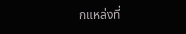กแหล่งที่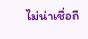ไม่น่าเชื่อถื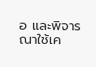อ และพิจารณาใช้เค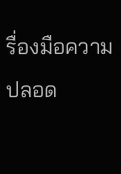รื่องมือความปลอด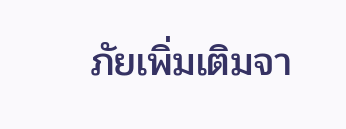ภัยเพิ่มเติมจา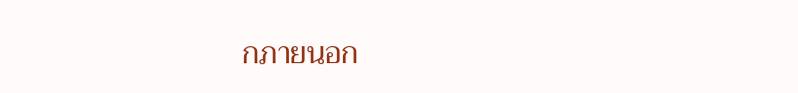กภายนอก